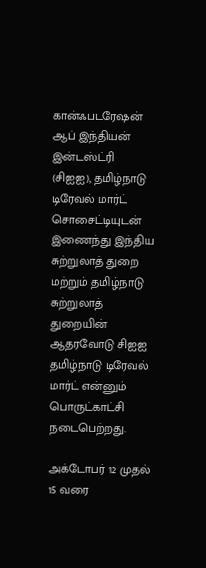கான்ஃபடரேஷன் ஆப் இந்தியன் இன்டஸ்ட்ரி (சிஐஐ), தமிழ்நாடு டிரேவல் மார்ட் சொசைட்டியுடன் இணைந்து இந்திய சுற்றுலாத் துறை மற்றும் தமிழ்நாடு சுற்றுலாத் துறையின் ஆதரவோடு சிஐஐ தமிழ்நாடு டிரேவல் மார்ட் என்னும் பொருட்காட்சி நடைபெற்றது.

அக்டோபர் 12 முதல் 15 வரை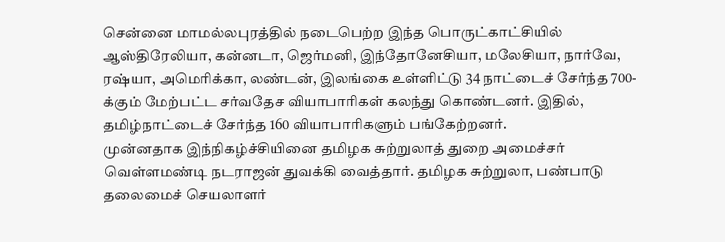சென்னை மாமல்லபுரத்தில் நடைபெற்ற இந்த பொருட்காட்சியில் ஆஸ்திரேலியா, கன்னடா, ஜெர்மனி, இந்தோனேசியா, மலேசியா, நார்வே, ரஷ்யா, அமெரிக்கா, லண்டன், இலங்கை உள்ளிட்டு 34 நாட்டைச் சேர்ந்த 700-க்கும் மேற்பட்ட சர்வதேச வியாபாரிகள் கலந்து கொண்டனர். இதில், தமிழ்நாட்டைச் சேர்ந்த 160 வியாபாரிகளும் பங்கேற்றனர்.
முன்னதாக இந்நிகழ்ச்சியினை தமிழக சுற்றுலாத் துறை அமைச்சர் வெள்ளமண்டி நடராஜன் துவக்கி வைத்தார். தமிழக சுற்றுலா, பண்பாடு தலைமைச் செயலாளர்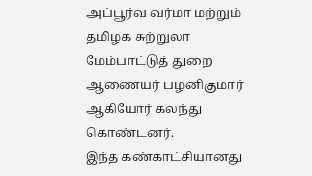அப்பூர்வ வர்மா மற்றும் தமிழக சுற்றுலா மேம்பாட்டுத் துறை ஆணையர் பழனிகுமார் ஆகியோர் கலந்து கொண்டனர்.
இந்த கண்காட்சியானது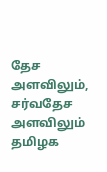தேச அளவிலும், சர்வதேச அளவிலும் தமிழக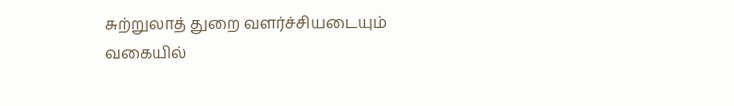சுற்றுலாத் துறை வளர்ச்சியடையும் வகையில்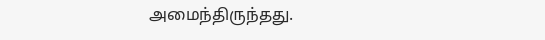அமைந்திருந்தது.